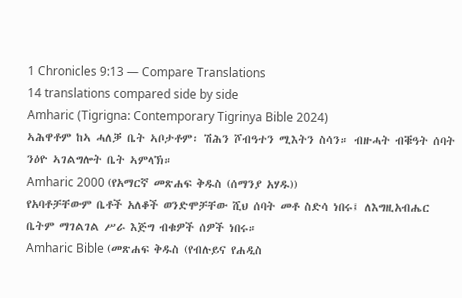1 Chronicles 9:13 — Compare Translations
14 translations compared side by side
Amharic (Tigrigna: Contemporary Tigrinya Bible 2024)
ኣሕዋቶም ከኣ ሓለቓ ቤት ኣቦታቶም፡ ሽሕን ሾብዓተን ሚእትን ስሳን። ብዙሓት ብቑዓት ሰባት ንዕዮ ኣገልግሎት ቤት ኣምላኽ።
Amharic 2000 (የአማርኛ መጽሐፍ ቅዱስ (ሰማንያ አሃዱ))
የአባቶቻቸውም ቤቶች አለቆች ወንድሞቻቸው ሺህ ሰባት መቶ ስድሳ ነበሩ፤ ለእግዚአብሔር ቤትም ማገልገል ሥራ እጅግ ብቁዎች ሰዎች ነበሩ።
Amharic Bible (መጽሐፍ ቅዱስ (የብሉይና የሐዲስ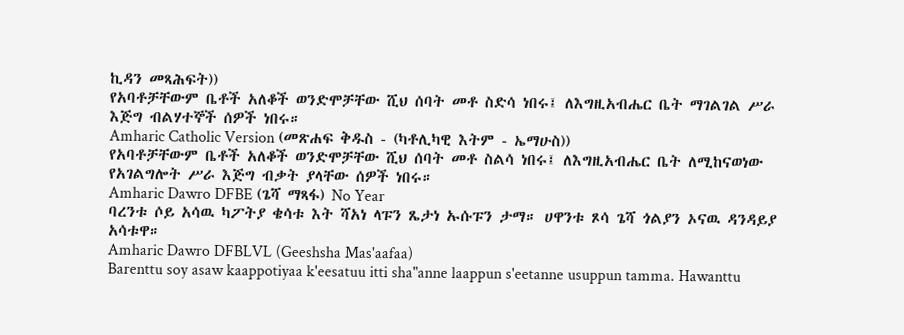ኪዳን መጻሕፍት))
የአባቶቻቸውም ቤቶች አለቆች ወንድሞቻቸው ሺህ ሰባት መቶ ስድሳ ነበሩ፤ ለእግዚአብሔር ቤት ማገልገል ሥራ እጅግ ብልሃተኞች ሰዎች ነበሩ።
Amharic Catholic Version (መጽሐፍ ቅዱስ - (ካቶሊካዊ እትም - ኤማሁስ))
የአባቶቻቸውም ቤቶች አለቆች ወንድሞቻቸው ሺህ ሰባት መቶ ስልሳ ነበሩ፤ ለእግዚአብሔር ቤት ለሚከናወነው የአገልግሎት ሥራ እጅግ ብቃት ያላቸው ሰዎች ነበሩ።
Amharic Dawro DFBE (ጌሻ ማጻፋ) No Year
ባረንቱ ሶይ አሳዉ ካፖትያ ቄሳቱ እት ሻአነ ላፑን ጼታነ ኡሱፑን ታማ። ሀዋንቱ ጾሳ ጌሻ ጎልያን ኦናዉ ዳንዳይያ አሳቱዋ።
Amharic Dawro DFBLVL (Geeshsha Mas'aafaa)
Barenttu soy asaw kaappotiyaa k'eesatuu itti sha"anne laappun s'eetanne usuppun tamma. Hawanttu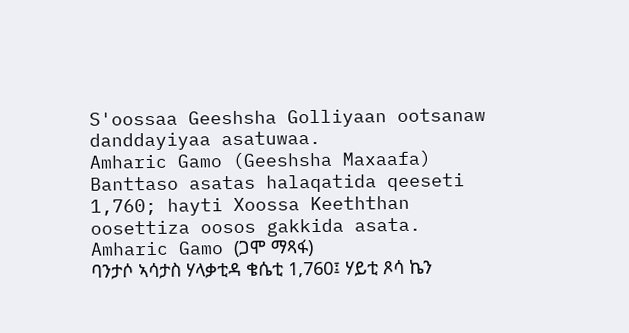S'oossaa Geeshsha Golliyaan ootsanaw danddayiyaa asatuwaa.
Amharic Gamo (Geeshsha Maxaafa)
Banttaso asatas halaqatida qeeseti 1,760; hayti Xoossa Keeththan oosettiza oosos gakkida asata.
Amharic Gamo (ጋሞ ማጻፋ)
ባንታሶ ኣሳታስ ሃላቃቲዳ ቄሴቲ 1,760፤ ሃይቲ ጾሳ ኬን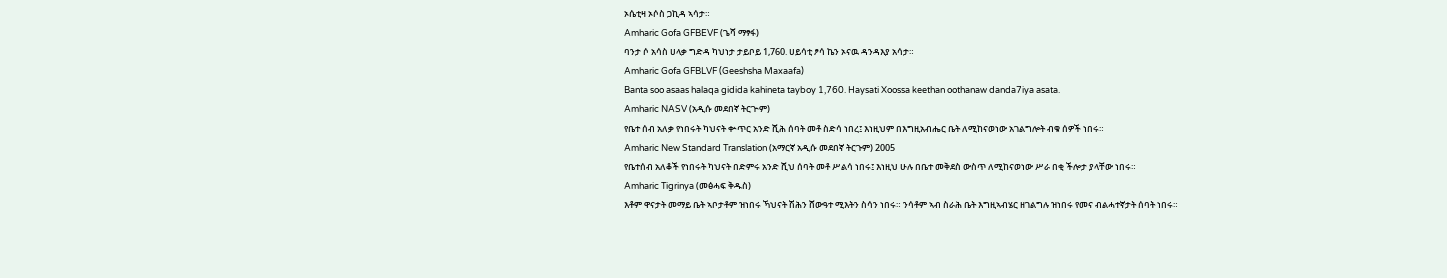ኦሴቲዛ ኦሶስ ጋኪዳ ኣሳታ።
Amharic Gofa GFBEVF (ጌሻ ማፃፋ)
ባንታ ሶ አሳስ ሀላቃ ግድዳ ካህነታ ታይቦይ 1,760. ሀይሳቲ ፆሳ ኬን ኦናዉ ዳንዳእያ አሳታ።
Amharic Gofa GFBLVF (Geeshsha Maxaafa)
Banta soo asaas halaqa gidida kahineta tayboy 1,760. Haysati Xoossa keethan oothanaw danda7iya asata.
Amharic NASV (አዲሱ መደበኛ ትርጒም)
የቤተ ሰብ አለቃ የነበሩት ካህናት ቍጥር አንድ ሺሕ ሰባት መቶ ስድሳ ነበረ፤ እነዚህም በእግዚአብሔር ቤት ለሚከናወነው አገልግሎት ብቁ ሰዎች ነበሩ።
Amharic New Standard Translation (አማርኛ አዲሱ መደበኛ ትርጉም) 2005
የቤተሰብ አለቆች የነበሩት ካህናት በድምሩ አንድ ሺህ ሰባት መቶ ሥልሳ ነበሩ፤ እነዚህ ሁሉ በቤተ መቅደስ ውስጥ ለሚከናወነው ሥራ በቂ ችሎታ ያላቸው ነበሩ።
Amharic Tigrinya (መፅሓፍ ቅዱስ)
እቶም ዋናታት መማይ ቤት ኣቦታቶም ዝነበሩ ኻህናት ሽሕን ሸውዓተ ሚእትን ስሳን ነበሩ። ንሳቶም ኣብ ስራሕ ቤት እግዚኣብሄር ዘገልግሉ ዝነበሩ የመና ብልሓተኛታት ሰባት ነበሩ።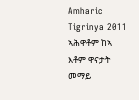Amharic Tigrinya 2011
ኣሕዋቶም ከኣ እቶም ዋናታት መማይ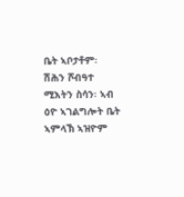ቤት ኣቦታቶም፡ ሽሕን ሾብዓተ ሚእትን ስሳን፡ ኣብ ዕዮ ኣገልግሎት ቤት ኣምላኽ ኣዝዮም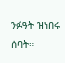ንፉዓት ዝነበሩ ሰባት።